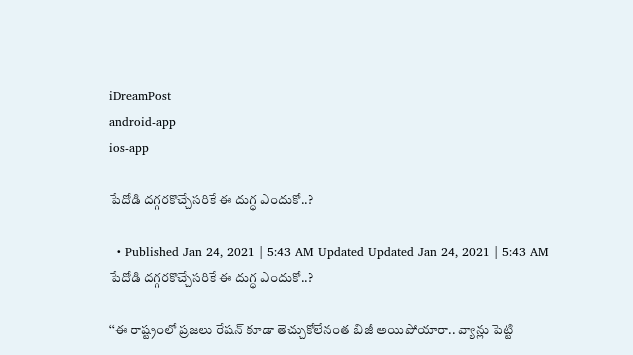iDreamPost
android-app
ios-app

పేదోడి దగ్గరకొచ్చేసరికే ఈ దుగ్ధ ఎందుకో..?

  • Published Jan 24, 2021 | 5:43 AM Updated Updated Jan 24, 2021 | 5:43 AM
పేదోడి దగ్గరకొచ్చేసరికే ఈ దుగ్ధ ఎందుకో..?

‘‘ఈ రాష్ట్రంలో ప్రజలు రేషన్‌ కూడా తెచ్చుకోలేనంత బిజీ అయిపోయారా.. వ్యాన్లు పెట్టి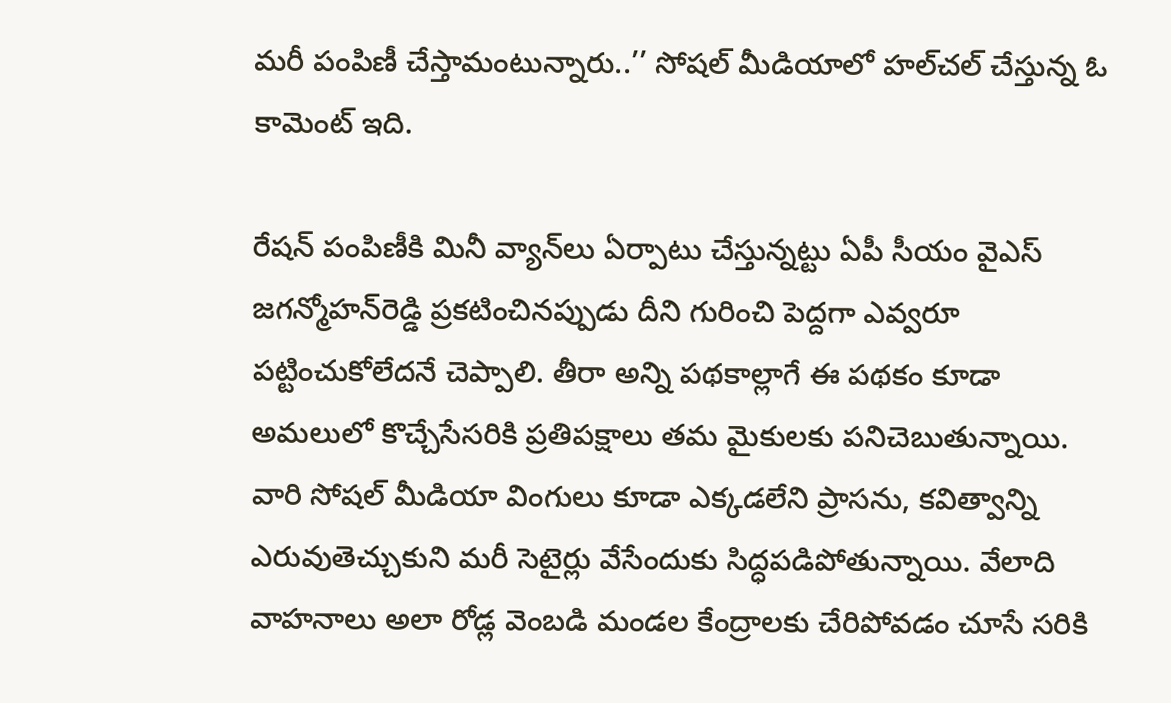మరీ పంపిణీ చేస్తామంటున్నారు..’’ సోషల్‌ మీడియాలో హల్‌చల్‌ చేస్తున్న ఓ కామెంట్‌ ఇది.

రేషన్‌ పంపిణీకి మినీ వ్యాన్‌లు ఏర్పాటు చేస్తున్నట్టు ఏపీ సీయం వైఎస్‌ జగన్మోహన్‌రెడ్డి ప్రకటించినప్పుడు దీని గురించి పెద్దగా ఎవ్వరూ పట్టించుకోలేదనే చెప్పాలి. తీరా అన్ని పథకాల్లాగే ఈ పథకం కూడా అమలులో కొచ్చేసేసరికి ప్రతిపక్షాలు తమ మైకులకు పనిచెబుతున్నాయి. వారి సోషల్‌ మీడియా వింగులు కూడా ఎక్కడలేని ప్రాసను, కవిత్వాన్ని ఎరువుతెచ్చుకుని మరీ సెటైర్లు వేసేందుకు సిద్ధపడిపోతున్నాయి. వేలాది వాహనాలు అలా రోడ్ల వెంబడి మండల కేంద్రాలకు చేరిపోవడం చూసే సరికి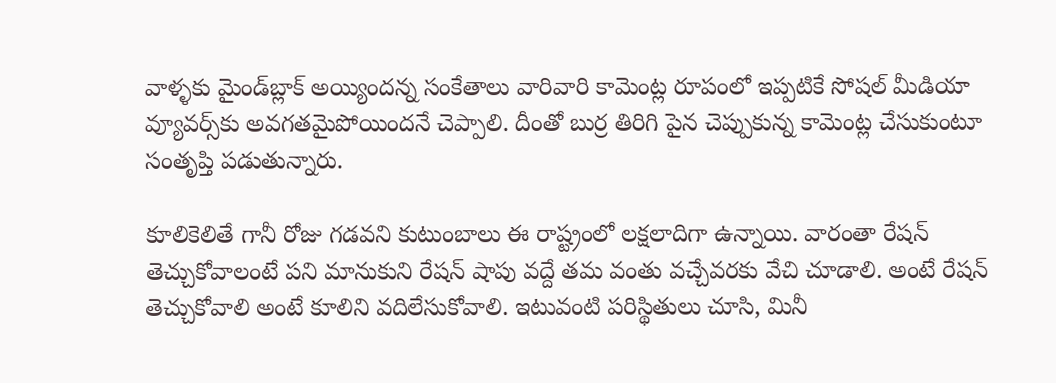వాళ్ళకు మైండ్‌బ్లాక్‌ అయ్యిందన్న సంకేతాలు వారివారి కామెంట్ల రూపంలో ఇప్పటికే సోషల్‌ మీడియా వ్యూవర్స్‌కు అవగతమైపోయిందనే చెప్పాలి. దీంతో బుర్ర తిరిగి పైన చెప్పుకున్న కామెంట్ల చేసుకుంటూ సంతృప్తి పడుతున్నారు.

కూలికెలితే గానీ రోజు గడవని కుటుంబాలు ఈ రాష్ట్రంలో లక్షలాదిగా ఉన్నాయి. వారంతా రేషన్‌ తెచ్చుకోవాలంటే పని మానుకుని రేషన్‌ షాపు వద్దే తమ వంతు వచ్చేవరకు వేచి చూడాలి. అంటే రేషన్‌ తెచ్చుకోవాలి అంటే కూలిని వదిలేసుకోవాలి. ఇటువంటి పరిస్థితులు చూసి, మినీ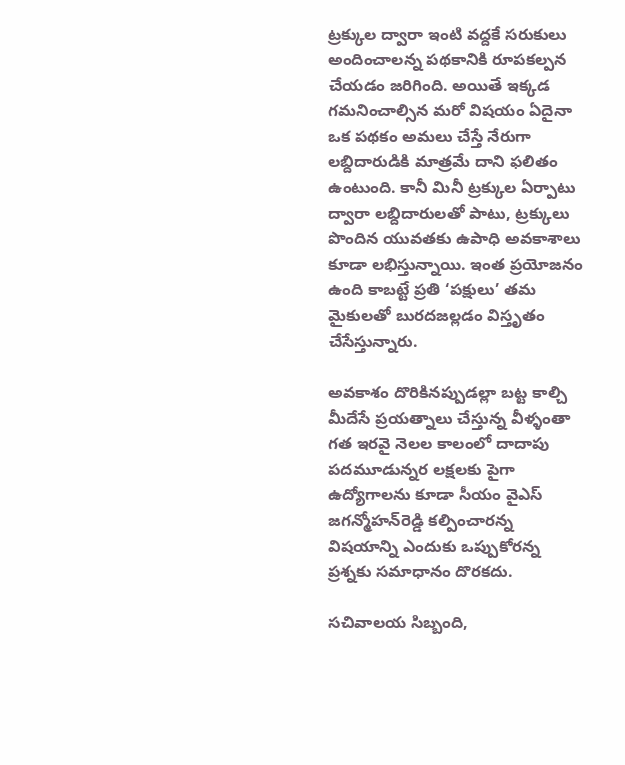ట్రక్కుల ద్వారా ఇంటి వద్దకే సరుకులు అందించాలన్న పథకానికి రూపకల్పన చేయడం జరిగింది. అయితే ఇక్కడ గమనించాల్సిన మరో విషయం ఏదైనా ఒక పథకం అమలు చేస్తే నేరుగా లబ్దిదారుడికి మాత్రమే దాని ఫలితం ఉంటుంది. కానీ మినీ ట్రక్కుల ఏర్పాటు ద్వారా లబ్దిదారులతో పాటు, ట్రక్కులు పొందిన యువతకు ఉపాధి అవకాశాలు కూడా లభిస్తున్నాయి. ఇంత ప్రయోజనం ఉంది కాబట్టే ప్రతి ‘పక్షులు’ తమ మైకులతో బురదజల్లడం విస్తృతం చేసేస్తున్నారు.

అవకాశం దొరికినప్పుడల్లా బట్ట కాల్చి మీదేసే ప్రయత్నాలు చేస్తున్న వీళ్ళంతా గత ఇరవై నెలల కాలంలో దాదాపు పదమూడున్నర లక్షలకు పైగా ఉద్యోగాలను కూడా సీయం వైఎస్‌ జగన్మోహన్‌రెడ్డి కల్పించారన్న విషయాన్ని ఎందుకు ఒప్పుకోరన్న ప్రశ్నకు సమాధానం దొరకదు.

సచివాలయ సిబ్బంది,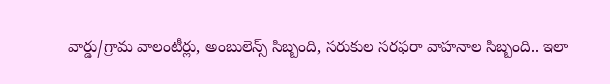వార్డు/గ్రామ వాలంటీర్లు, అంబులెన్స్‌ సిబ్బంది, సరుకుల సరఫరా వాహనాల సిబ్బంది.. ఇలా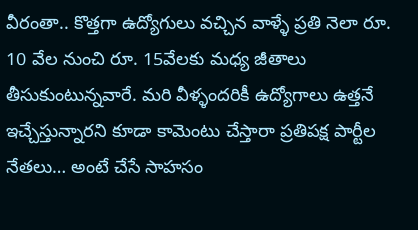వీరంతా.. కొత్తగా ఉద్యోగులు వచ్చిన వాళ్ళే ప్రతి నెలా రూ. 10 వేల నుంచి రూ. 15వేలకు మధ్య జీతాలు తీసుకుంటున్నవారే. మరి వీళ్ళందరికీ ఉద్యోగాలు ఉత్తనే ఇచ్చేస్తున్నారని కూడా కామెంటు చేస్తారా ప్రతిపక్ష పార్టీల నేతలు… అంటే చేసే సాహసం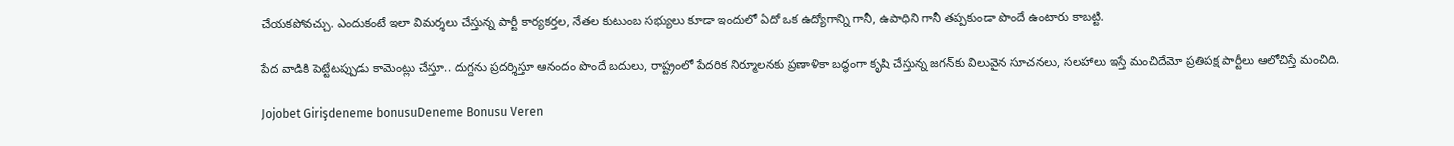చేయకపోవచ్చు. ఎందుకంటే ఇలా విమర్శలు చేస్తున్న పార్టీ కార్యకర్తల, నేతల కుటుంబ సభ్యులు కూడా ఇందులో ఏదో ఒక ఉద్యోగాన్ని గానీ, ఉపాధిని గానీ తప్పకుండా పొందే ఉంటారు కాబట్టి.

పేద వాడికి పెట్టేటప్పుడు కామెంట్లు చేస్తూ.. దుగ్దను ప్రదర్శిస్తూ ఆనందం పొందే బదులు, రాష్ట్రంలో పేదరిక నిర్మూలనకు ప్రణాళికా బద్ధంగా కృషి చేస్తున్న జగన్‌కు విలువైన సూచనలు, సలహాలు ఇస్తే మంచిదేమో ప్రతిపక్ష పార్టీలు ఆలోచిస్తే మంచిది.

Jojobet Girişdeneme bonusuDeneme Bonusu Veren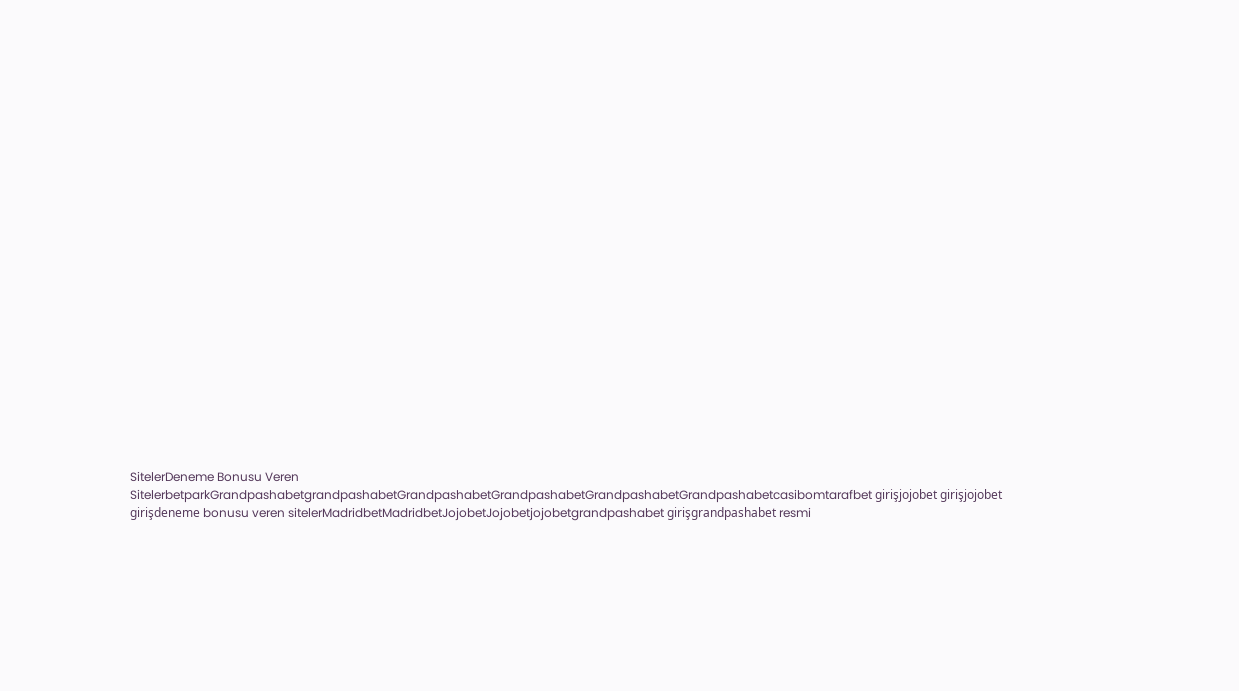SitelerDeneme Bonusu Veren SitelerbetparkGrandpashabetgrandpashabetGrandpashabetGrandpashabetGrandpashabetGrandpashabetcasibomtarafbet girişjojobet girişjojobet girişdeneme bonusu veren sitelerMadridbetMadridbetJojobetJojobetjojobetgrandpashabet girişgrandpashabet resmi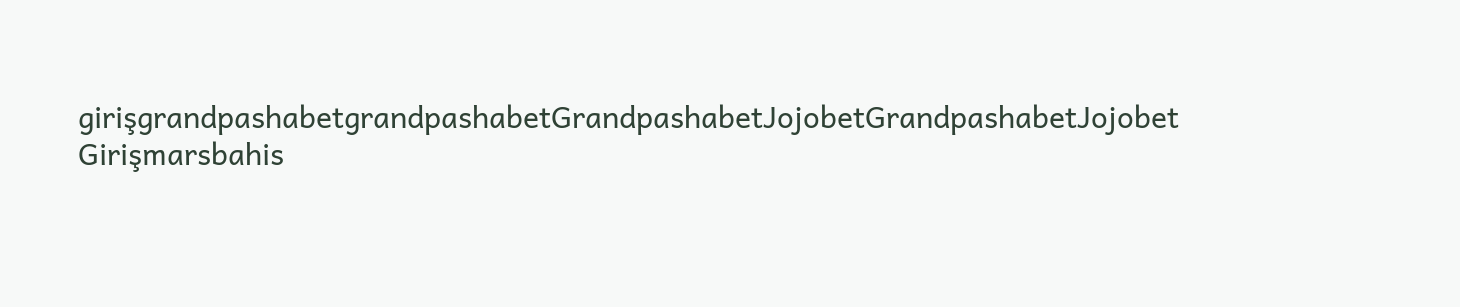girişgrandpashabetgrandpashabetGrandpashabetJojobetGrandpashabetJojobet Girişmarsbahis